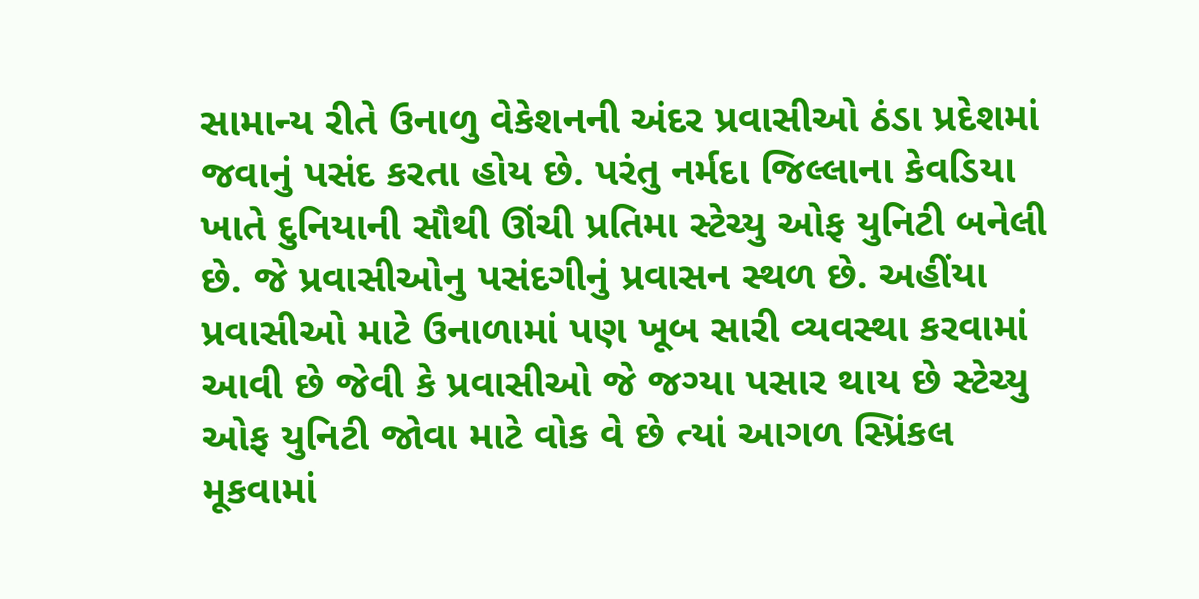સામાન્ય રીતે ઉનાળુ વેકેશનની અંદર પ્રવાસીઓ ઠંડા પ્રદેશમાં જવાનું પસંદ કરતા હોય છે. પરંતુ નર્મદા જિલ્લાના કેવડિયા ખાતે દુનિયાની સૌથી ઊંચી પ્રતિમા સ્ટેચ્યુ ઓફ યુનિટી બનેલી છે. જે પ્રવાસીઓનુ પસંદગીનું પ્રવાસન સ્થળ છે. અહીંયા પ્રવાસીઓ માટે ઉનાળામાં પણ ખૂબ સારી વ્યવસ્થા કરવામાં આવી છે જેવી કે પ્રવાસીઓ જે જગ્યા પસાર થાય છે સ્ટેચ્યુ ઓફ યુનિટી જોવા માટે વોક વે છે ત્યાં આગળ સ્પ્રિંકલ મૂકવામાં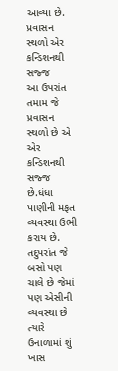આવ્યા છે.
પ્રવાસન સ્થળો એર કન્ડિશનથી સજ્જ
આ ઉપરાંત તમામ જે પ્રવાસન સ્થળો છે એ એર કન્ડિશનથી સજ્જ છે.ધંધા પાણીની મફત વ્યવસ્થા ઉભી કરાય છે. તદુપરાંત જે બસો પણ ચાલે છે જેમાં પણ એસીની વ્યવસ્થા છે ત્યારે ઉનાળામાં શું ખાસ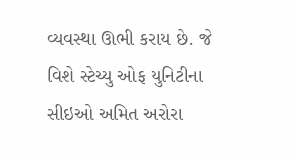વ્યવસ્થા ઊભી કરાય છે. જે વિશે સ્ટેચ્યુ ઓફ યુનિટીના સીઇઓ અમિત અરોરા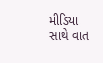મીડિયા સાથે વાત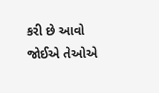કરી છે આવો જોઈએ તેઓએ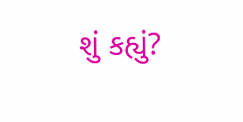શું કહ્યું?